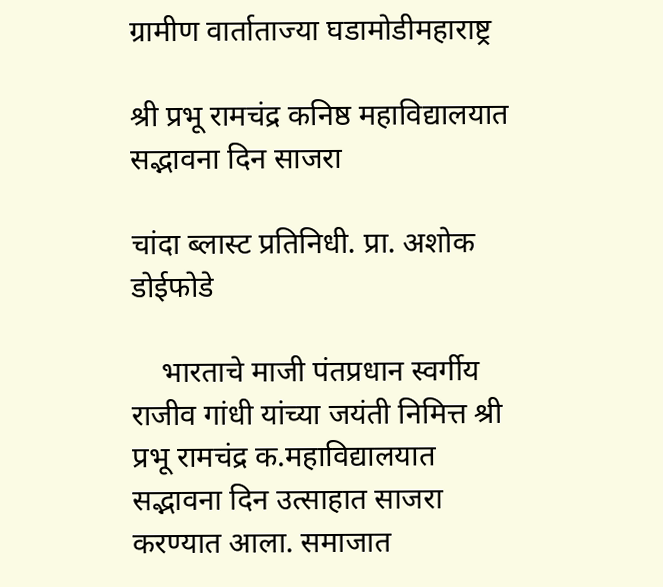ग्रामीण वार्ताताज्या घडामोडीमहाराष्ट्र

श्री प्रभू रामचंद्र कनिष्ठ महाविद्यालयात सद्भावना दिन साजरा

चांदा ब्लास्ट प्रतिनिधी. प्रा. अशोक डोईफोडे

    भारताचे माजी पंतप्रधान स्वर्गीय राजीव गांधी यांच्या जयंती निमित्त श्री प्रभू रामचंद्र क.महाविद्यालयात सद्भावना दिन उत्साहात साजरा करण्यात आला. समाजात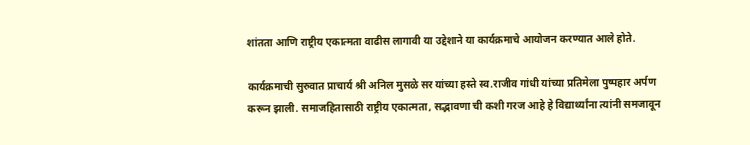शांतता आणि राष्ट्रीय एकात्मता वाढीस लागावी या उद्देशाने या कार्यक्रमाचे आयोजन करण्यात आले होते.

कार्यक्रमाची सुरुवात प्राचार्य श्री अनिल मुसळे सर यांच्या हस्ते स्व.राजीव गांधी यांच्या प्रतिमेला पुष्पहार अर्पण करून झाली. समाजहितासाठी राष्ट्रीय एकात्मता, सद्भावणा ची कशी गरज आहे हे विद्यार्थ्यांना त्यांनी समजावून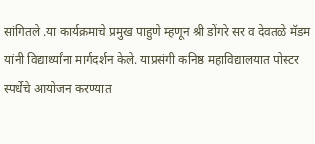सांगितले .या कार्यक्रमाचे प्रमुख पाहुणे म्हणून श्री डोंगरे सर व देवतळे मॅडम यांनी विद्यार्थ्यांना मार्गदर्शन केले. याप्रसंगी कनिष्ठ महाविद्यालयात पोस्टर स्पर्धेचे आयोजन करण्यात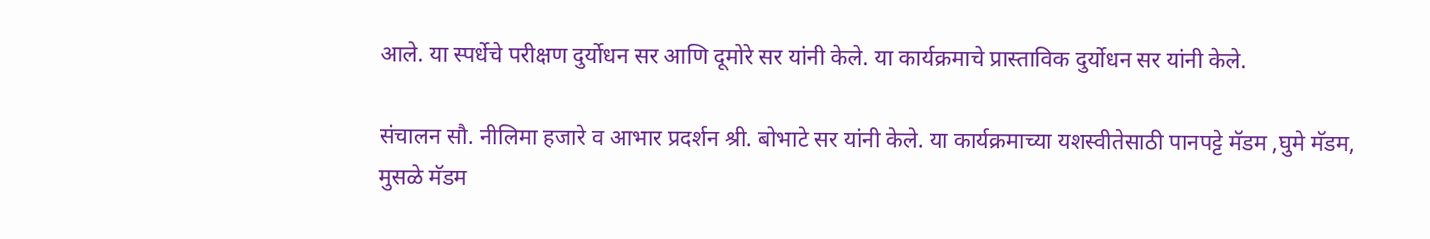आले. या स्पर्धेचे परीक्षण दुर्योधन सर आणि दूमोरे सर यांनी केले. या कार्यक्रमाचे प्रास्ताविक दुर्योधन सर यांनी केले.

संचालन सौ. नीलिमा हजारे व आभार प्रदर्शन श्री. बोभाटे सर यांनी केले. या कार्यक्रमाच्या यशस्वीतेसाठी पानपट्टे मॅडम ,घुमे मॅडम, मुसळे मॅडम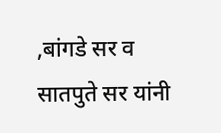,बांगडे सर व सातपुते सर यांनी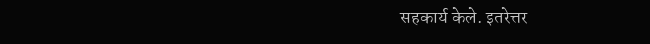सहकार्य केले. इतरेत्तर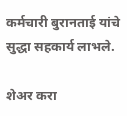कर्मचारी बुरानताई यांचे सुद्धा सहकार्य लाभले.

शेअर करा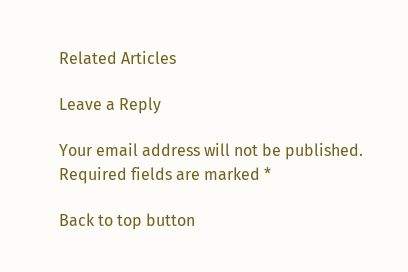Related Articles

Leave a Reply

Your email address will not be published. Required fields are marked *

Back to top button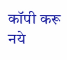कॉपी करू नये